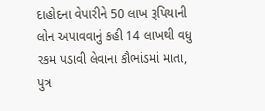દાહોદના વેપારીને 50 લાખ રૂપિયાની લોન અપાવવાનું કહી 14 લાખથી વધુ રકમ પડાવી લેવાના કૌભાંડમાં માતા, પુત્ર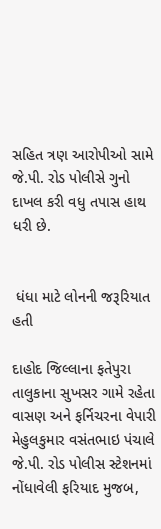સહિત ત્રણ આરોપીઓ સામે જે.પી. રોડ પોલીસે ગુનો દાખલ કરી વધુ તપાસ હાથ ધરી છે.


 ધંધા માટે લોનની જરૂરિયાત હતી

દાહોદ જિલ્લાના ફતેપુરા તાલુકાના સુખસર ગામે રહેતા વાસણ અને ફર્નિચરના વેપારી મેહુલકુમાર વસંતભાઇ પંચાલે જે.પી. રોડ પોલીસ સ્ટેશનમાં નોંધાવેલી ફરિયાદ મુજબ,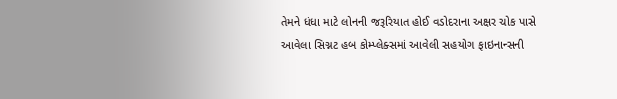તેમને ધંધા માટે લોનની જરૂરિયાત હોઈ વડોદરાના અક્ષર ચોક પાસે આવેલા સિગ્નટ હબ કોમ્પ્લેક્સમાં આવેલી સહયોગ ફાઇનાન્સની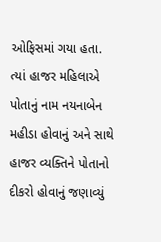ઓફિસમાં ગયા હતા. ત્યાં હાજર મહિલાએ પોતાનું નામ નયનાબેન મહીડા હોવાનું અને સાથે હાજર વ્યક્તિને પોતાનો દીકરો હોવાનું જણાવ્યું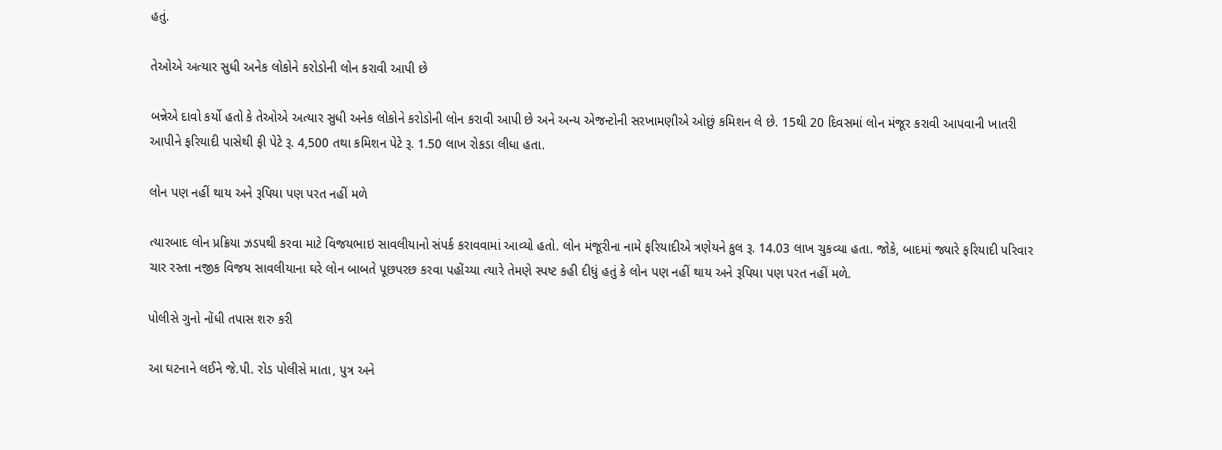હતું.

તેઓએ અત્યાર સુધી અનેક લોકોને કરોડોની લોન કરાવી આપી છે

બન્નેએ દાવો કર્યો હતો કે તેઓએ અત્યાર સુધી અનેક લોકોને કરોડોની લોન કરાવી આપી છે અને અન્ય એજન્ટોની સરખામણીએ ઓછું કમિશન લે છે. 15થી 20 દિવસમાં લોન મંજૂર કરાવી આપવાની ખાતરી આપીને ફરિયાદી પાસેથી ફી પેટે રૂ. 4,500 તથા કમિશન પેટે રૂ. 1.50 લાખ રોકડા લીધા હતા.

લોન પણ નહીં થાય અને રૂપિયા પણ પરત નહીં મળે

ત્યારબાદ લોન પ્રક્રિયા ઝડપથી કરવા માટે વિજયભાઇ સાવલીયાનો સંપર્ક કરાવવામાં આવ્યો હતો. લોન મંજૂરીના નામે ફરિયાદીએ ત્રણેયને કુલ રૂ. 14.03 લાખ ચુકવ્યા હતા. જોકે, બાદમાં જ્યારે ફરિયાદી પરિવાર ચાર રસ્તા નજીક વિજય સાવલીયાના ઘરે લોન બાબતે પૂછપરછ કરવા પહોંચ્યા ત્યારે તેમણે સ્પષ્ટ કહી દીધું હતું કે લોન પણ નહીં થાય અને રૂપિયા પણ પરત નહીં મળે.

પોલીસે ગુનો નોંધી તપાસ શરુ કરી

આ ઘટનાને લઈને જે.પી. રોડ પોલીસે માતા, પુત્ર અને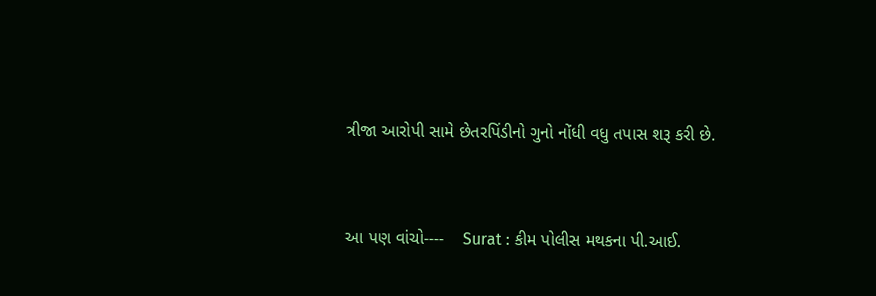ત્રીજા આરોપી સામે છેતરપિંડીનો ગુનો નોંધી વધુ તપાસ શરૂ કરી છે.


આ પણ વાંચો----    Surat : કીમ પોલીસ મથકના પી.આઈ.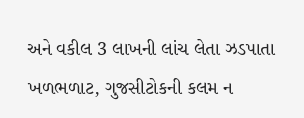અને વકીલ 3 લાખની લાંચ લેતા ઝડપાતા ખળભળાટ, ગુજસીટોકની કલમ ન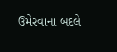ઉમેરવાના બદલે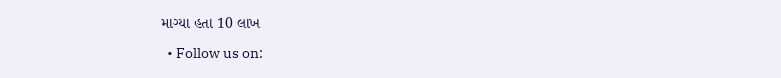માગ્યા હતા 10 લાખ

  • Follow us on: